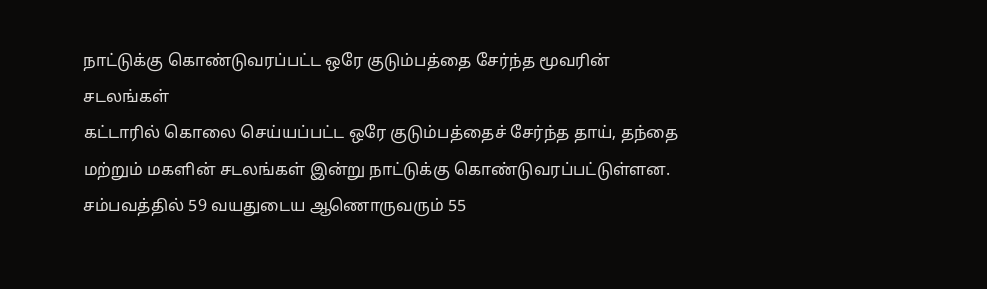நாட்டுக்கு கொண்டுவரப்பட்ட ஒரே குடும்பத்தை சேர்ந்த மூவரின் சடலங்கள்
கட்டாரில் கொலை செய்யப்பட்ட ஒரே குடும்பத்தைச் சேர்ந்த தாய், தந்தை மற்றும் மகளின் சடலங்கள் இன்று நாட்டுக்கு கொண்டுவரப்பட்டுள்ளன.
சம்பவத்தில் 59 வயதுடைய ஆணொருவரும் 55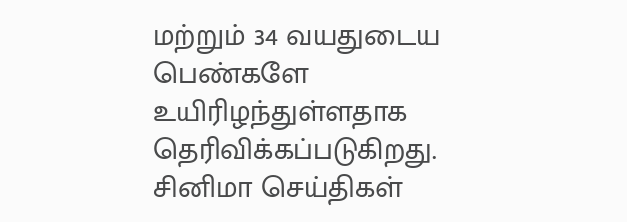மற்றும் 34 வயதுடைய பெண்களே உயிரிழந்துள்ளதாக தெரிவிக்கப்படுகிறது.
சினிமா செய்திகள்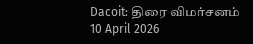Dacoit: திரை விமர்சனம்
10 April 2026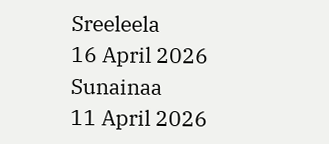Sreeleela
16 April 2026
Sunainaa
11 April 2026